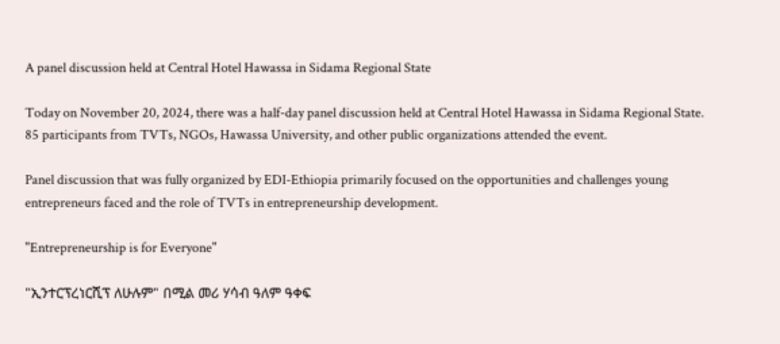A panel discussion held at Central Hotel Hawassa in Sidama Regional State

Today on November 20, 2024, there was a half-day panel discussion held at Central Hotel Hawassa in Sidama Regional State. 85 participants from TVTs, NGOs, Hawassa University, and other public organizations attended the event.

Panel discussion that was fully organized by EDI-Ethiopia primarily focused on the opportunities and challenges young entrepreneurs faced and the role of TVTs in entrepreneurship development.

"Entrepreneurship is for Everyone"

"ኢንተርፕረነርሺፕ ለሁሉም" በሚል መሪ ሃሳብ ዓለም ዓቀፍ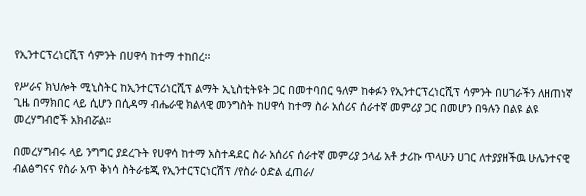የኢንተርፕረነርሺፕ ሳምንት በሀዋሳ ከተማ ተከበረ፡፡

የሥራና ክህሎት ሚኒስትር ከኢንተርፕሪነርሺፕ ልማት ኢኒስቲትዩት ጋር በመተባበር ዓለም ከቀፉን የኢንተርፕረነርሺፕ ሳምንት በሀገራችን ለዘጠነኛ ጊዜ በማክበር ላይ ሲሆን በሲዳማ ብሔራዊ ክልላዊ መንግስት ከሀዋሳ ከተማ ስራ አሰሪና ሰራተኛ መምሪያ ጋር በመሆን በዓሉን በልዩ ልዩ መረሃግብሮች አክብሯል።

በመረሃግብሩ ላይ ንግግር ያደረጉት የሀዋሳ ከተማ አስተዳደር ስራ አሰሪና ሰራተኛ መምሪያ ኃላፊ አቶ ታሪኩ ጥላሁን ሀገር ለተያያዘችዉ ሁሌንተናዊ ብልፅግናና የስራ አጥ ቅነሳ ስትራቴጂ የኢንተርፕርነርሽፕ /የስራ ዕድል ፈጠራ/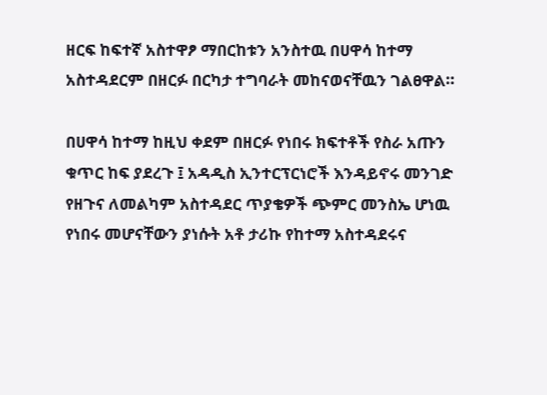ዘርፍ ከፍተኛ አስተዋፆ ማበርከቱን አንስተዉ በሀዋሳ ከተማ አስተዳደርም በዘርፉ በርካታ ተግባራት መከናወናቸዉን ገልፀዋል።

በሀዋሳ ከተማ ከዚህ ቀደም በዘርፉ የነበሩ ክፍተቶች የስራ አጡን ቁጥር ከፍ ያደረጉ ፤ አዳዲስ ኢንተርፕርነሮች እንዳይኖሩ መንገድ የዘጉና ለመልካም አስተዳደር ጥያቄዎች ጭምር መንስኤ ሆነዉ የነበሩ መሆናቸውን ያነሱት አቶ ታሪኩ የከተማ አስተዳደሩና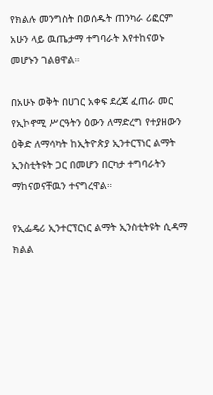የክልሉ መንግስት በወሰዱት ጠንካራ ሪፎርም አሁን ላይ ዉጤታማ ተግባራት እየተከናወኑ መሆኑን ገልፀዋል።

በአሁኑ ወቅት በሀገር አቀፍ ደረጃ ፈጠራ መር የኢኮኖሚ ሥርዓትን ዕውን ለማድረግ የተያዘውን ዕቅድ ለማሳካት ከኢትዮጵያ ኢንተርፕነር ልማት ኢንስቲትዩት ጋር በመሆን በርካታ ተግባራትን ማከናወናቸዉን ተናግረዋል።

የኢፌዴሪ ኢንተርፕርነር ልማት ኢንስቲትዩት ሲዳማ ክልል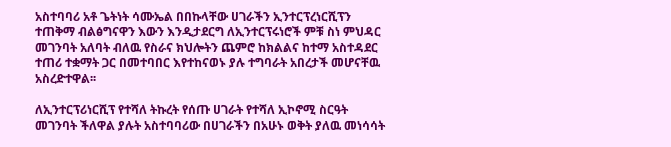አስተባባሪ አቶ ጌትነት ሳሙኤል በበኩላቸው ሀገራችን ኢንተርፕረነርሺፕን ተጠቅማ ብልፅግናዋን እውን እንዲታደርግ ለኢንተርፕሩነሮች ምቹ ስነ ምህዳር መገንባት አለባት ብለዉ የስራና ክህሎትን ጨምሮ ከክልልና ከተማ አስተዳደር ተጠሪ ተቋማት ጋር በመተባበር እየተከናወኑ ያሉ ተግባራት አበረታች መሆናቸዉ አስረድተዋል፡፡

ለኢንተርፕሪነርሺፕ የተሻለ ትኩረት የሰጡ ሀገራት የተሻለ ኢኮኖሚ ስርዓት መገንባት ችለዋል ያሉት አስተባባሪው በሀገራችን በአሁኑ ወቅት ያለዉ መነሳሳት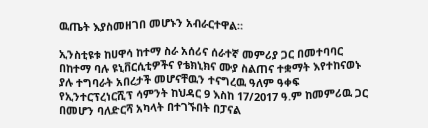ዉጤት እያስመዘገበ መሆኑን አብራርተዋል።

ኢንስቲዩቱ ከሀዋሳ ከተማ ስራ አሰሪና ሰራተኛ መምሪያ ጋር በመተባባር በከተማ ባሉ ዩኒቨርሲቲዎችና የቴክኒክና ሙያ ስልጠና ተቋማት እየተከናወኑ ያሉ ተግባራት አበረታች መሆናቸዉን ተናግረዉ ዓለም ዓቀፍ የኢንተርፕረነርሺፕ ሳምንት ከህዳር 9 እስከ 17/2017 ዓ.ም ከመምሪዉ ጋር በመሆን ባለድርሻ አካላት በተገኙበት በፓናል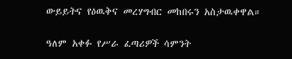ውይይትና የዕዉቅና መረሃግብር መከበሩን አስታዉቀዋል።

ዓለም አቀፉ የሥራ ፈጣሪዎች ሳምንት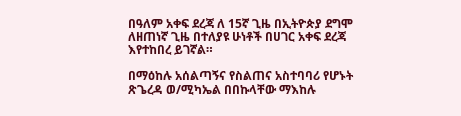በዓለም አቀፍ ደረጃ ለ 15ኛ ጊዜ በኢትዮጵያ ደግሞ ለዘጠነኛ ጊዜ በተለያዩ ሁነቶች በሀገር አቀፍ ደረጃ እየተከበረ ይገኛል።

በማዕከሉ አሰልጣኝና የስልጠና አስተባባሪ የሆኑት ጽጌረዳ ወ/ሚካኤል በበኩላቸው ማእከሉ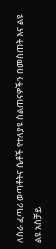ለስራ ፈጣሪ ወጣቶትና ሴቶች የተለያዩ ስልጠናዎችን በመስጠት እና ልዩ ልዩ አስቻይ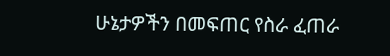ሁኔታዎችን በመፍጠር የስራ ፈጠራ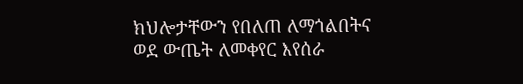ክህሎታቸውን የበለጠ ለማጎልበትና ወደ ውጤት ለመቀየር እየሰራ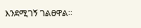እንደሚገኝ ገልፀዋል።